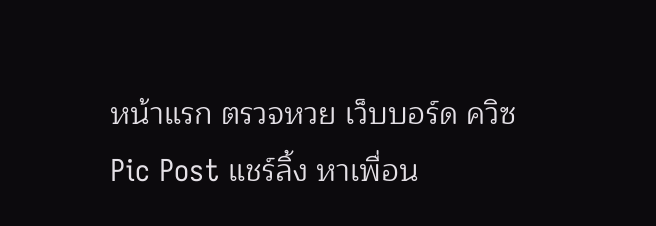หน้าแรก ตรวจหวย เว็บบอร์ด ควิซ Pic Post แชร์ลิ้ง หาเพื่อน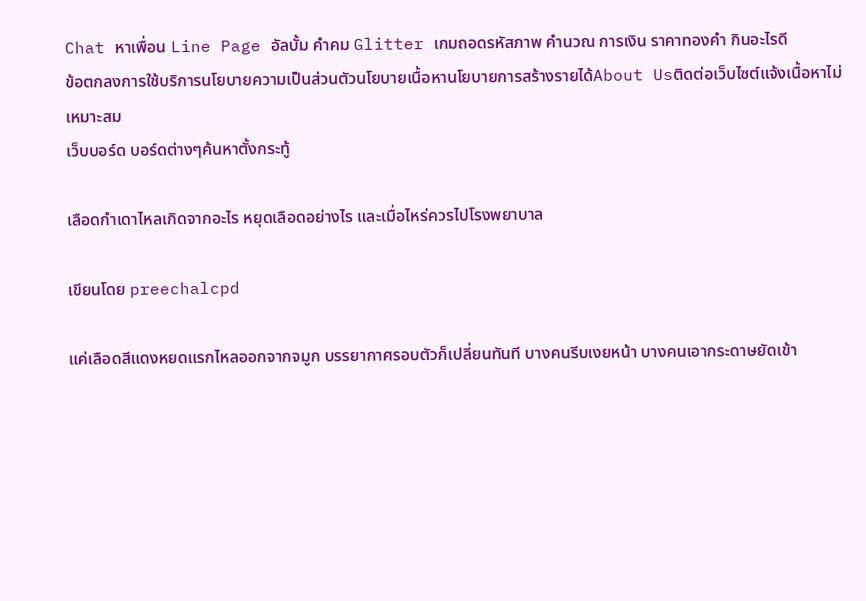Chat หาเพื่อน Line Page อัลบั้ม คำคม Glitter เกมถอดรหัสภาพ คำนวณ การเงิน ราคาทองคำ กินอะไรดี
ข้อตกลงการใช้บริการนโยบายความเป็นส่วนตัวนโยบายเนื้อหานโยบายการสร้างรายได้About Usติดต่อเว็บไซต์แจ้งเนื้อหาไม่เหมาะสม
เว็บบอร์ด บอร์ดต่างๆค้นหาตั้งกระทู้

เลือดกำเดาไหลเกิดจากอะไร หยุดเลือดอย่างไร และเมื่อไหร่ควรไปโรงพยาบาล

เขียนโดย preechalcpd

แค่เลือดสีแดงหยดแรกไหลออกจากจมูก บรรยากาศรอบตัวก็เปลี่ยนทันที บางคนรีบเงยหน้า บางคนเอากระดาษยัดเข้า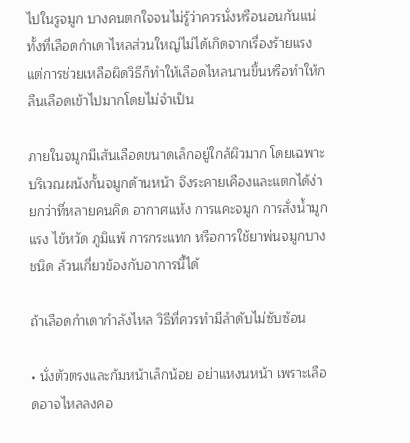ไปในรูจมูก บางคนตกใจจนไม่รู้ว่าควรนั่งหรือนอนกันแน่ ทั้งที่เลือดกำเดาไหลส่วนใหญ่ไม่ได้เกิดจากเรื่องร้ายแรง แต่การช่วยเหลือผิดวิธีก็ทำให้เลือดไหลนานขึ้นหรือทำให้กลืนเลือดเข้าไปมากโดยไม่จำเป็น

ภายในจมูกมีเส้นเลือดขนาดเล็กอยู่ใกล้ผิวมาก โดยเฉพาะบริเวณผนังกั้นจมูกด้านหน้า จึงระคายเคืองและแตกได้ง่ายกว่าที่หลายคนคิด อากาศแห้ง การแคะจมูก การสั่งน้ำมูกแรง ไข้หวัด ภูมิแพ้ การกระแทก หรือการใช้ยาพ่นจมูกบางชนิด ล้วนเกี่ยวข้องกับอาการนี้ได้

ถ้าเลือดกำเดากำลังไหล วิธีที่ควรทำมีลำดับไม่ซับซ้อน

• นั่งตัวตรงและก้มหน้าเล็กน้อย อย่าแหงนหน้า เพราะเลือดอาจไหลลงคอ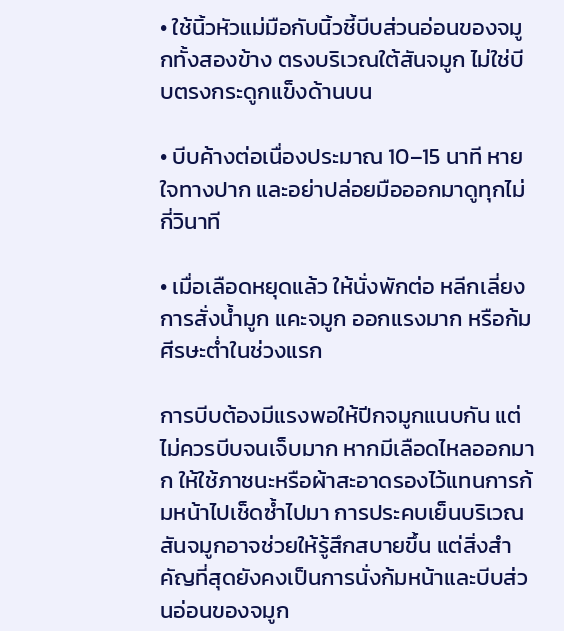• ใช้นิ้วหัวแม่มือกับนิ้วชี้บีบส่วนอ่อนของจมูกทั้งสองข้าง ตรงบริเวณใต้สันจมูก ไม่ใช่บีบตรงกระดูกแข็งด้านบน

• บีบค้างต่อเนื่องประมาณ 10–15 นาที หายใจทางปาก และอย่าปล่อยมือออกมาดูทุกไม่กี่วินาที

• เมื่อเลือดหยุดแล้ว ให้นั่งพักต่อ หลีกเลี่ยงการสั่งน้ำมูก แคะจมูก ออกแรงมาก หรือก้มศีรษะต่ำในช่วงแรก

การบีบต้องมีแรงพอให้ปีกจมูกแนบกัน แต่ไม่ควรบีบจนเจ็บมาก หากมีเลือดไหลออกมาก ให้ใช้ภาชนะหรือผ้าสะอาดรองไว้แทนการก้มหน้าไปเช็ดซ้ำไปมา การประคบเย็นบริเวณสันจมูกอาจช่วยให้รู้สึกสบายขึ้น แต่สิ่งสำคัญที่สุดยังคงเป็นการนั่งก้มหน้าและบีบส่วนอ่อนของจมูก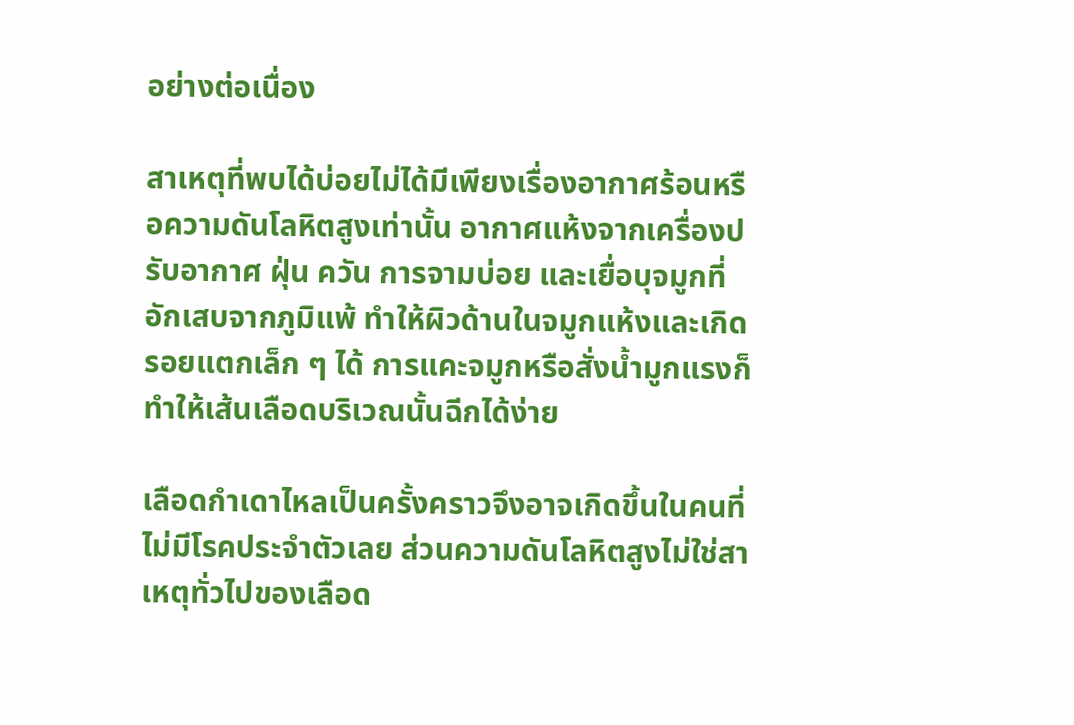อย่างต่อเนื่อง

สาเหตุที่พบได้บ่อยไม่ได้มีเพียงเรื่องอากาศร้อนหรือความดันโลหิตสูงเท่านั้น อากาศแห้งจากเครื่องปรับอากาศ ฝุ่น ควัน การจามบ่อย และเยื่อบุจมูกที่อักเสบจากภูมิแพ้ ทำให้ผิวด้านในจมูกแห้งและเกิดรอยแตกเล็ก ๆ ได้ การแคะจมูกหรือสั่งน้ำมูกแรงก็ทำให้เส้นเลือดบริเวณนั้นฉีกได้ง่าย

เลือดกำเดาไหลเป็นครั้งคราวจึงอาจเกิดขึ้นในคนที่ไม่มีโรคประจำตัวเลย ส่วนความดันโลหิตสูงไม่ใช่สาเหตุทั่วไปของเลือด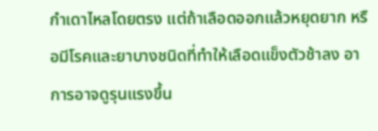กำเดาไหลโดยตรง แต่ถ้าเลือดออกแล้วหยุดยาก หรือมีโรคและยาบางชนิดที่ทำให้เลือดแข็งตัวช้าลง อาการอาจดูรุนแรงขึ้น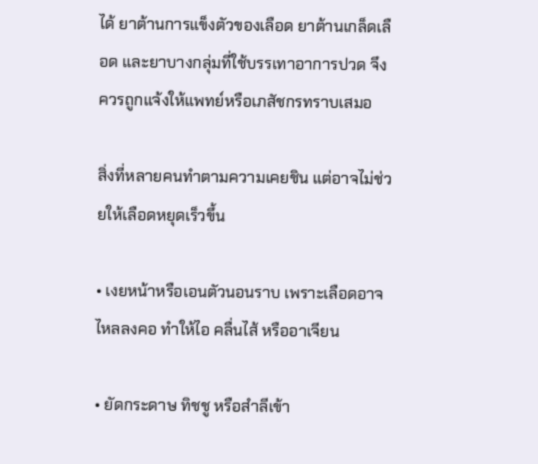ได้ ยาต้านการแข็งตัวของเลือด ยาต้านเกล็ดเลือด และยาบางกลุ่มที่ใช้บรรเทาอาการปวด จึงควรถูกแจ้งให้แพทย์หรือเภสัชกรทราบเสมอ

สิ่งที่หลายคนทำตามความเคยชิน แต่อาจไม่ช่วยให้เลือดหยุดเร็วขึ้น

• เงยหน้าหรือเอนตัวนอนราบ เพราะเลือดอาจไหลลงคอ ทำให้ไอ คลื่นไส้ หรืออาเจียน

• ยัดกระดาษ ทิชชู หรือสำลีเข้า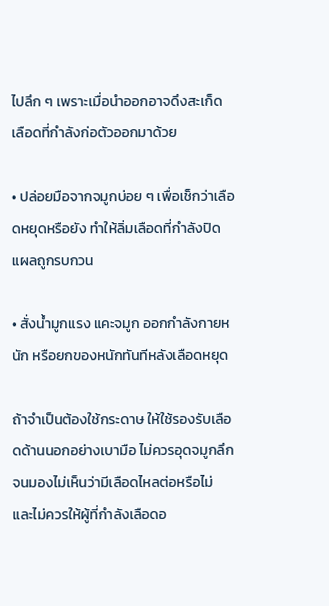ไปลึก ๆ เพราะเมื่อนำออกอาจดึงสะเก็ดเลือดที่กำลังก่อตัวออกมาด้วย

• ปล่อยมือจากจมูกบ่อย ๆ เพื่อเช็กว่าเลือดหยุดหรือยัง ทำให้ลิ่มเลือดที่กำลังปิดแผลถูกรบกวน

• สั่งน้ำมูกแรง แคะจมูก ออกกำลังกายหนัก หรือยกของหนักทันทีหลังเลือดหยุด

ถ้าจำเป็นต้องใช้กระดาษ ให้ใช้รองรับเลือดด้านนอกอย่างเบามือ ไม่ควรอุดจมูกลึกจนมองไม่เห็นว่ามีเลือดไหลต่อหรือไม่ และไม่ควรให้ผู้ที่กำลังเลือดอ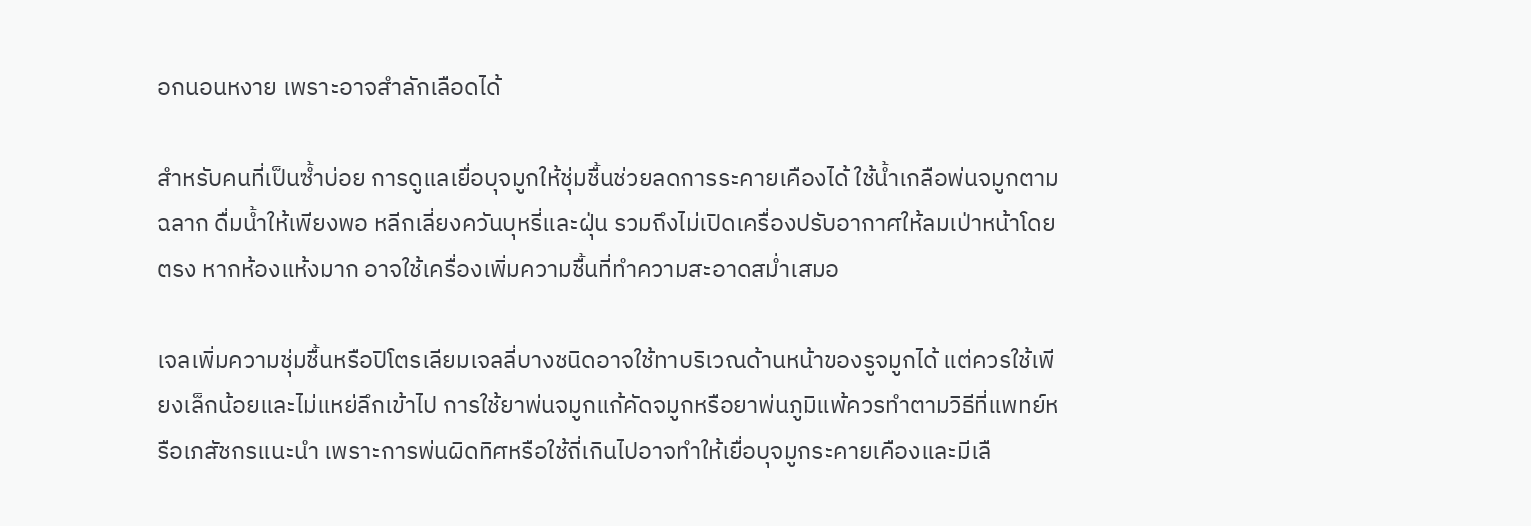อกนอนหงาย เพราะอาจสำลักเลือดได้

สำหรับคนที่เป็นซ้ำบ่อย การดูแลเยื่อบุจมูกให้ชุ่มชื้นช่วยลดการระคายเคืองได้ ใช้น้ำเกลือพ่นจมูกตามฉลาก ดื่มน้ำให้เพียงพอ หลีกเลี่ยงควันบุหรี่และฝุ่น รวมถึงไม่เปิดเครื่องปรับอากาศให้ลมเป่าหน้าโดยตรง หากห้องแห้งมาก อาจใช้เครื่องเพิ่มความชื้นที่ทำความสะอาดสม่ำเสมอ

เจลเพิ่มความชุ่มชื้นหรือปิโตรเลียมเจลลี่บางชนิดอาจใช้ทาบริเวณด้านหน้าของรูจมูกได้ แต่ควรใช้เพียงเล็กน้อยและไม่แหย่ลึกเข้าไป การใช้ยาพ่นจมูกแก้คัดจมูกหรือยาพ่นภูมิแพ้ควรทำตามวิธีที่แพทย์หรือเภสัชกรแนะนำ เพราะการพ่นผิดทิศหรือใช้ถี่เกินไปอาจทำให้เยื่อบุจมูกระคายเคืองและมีเลื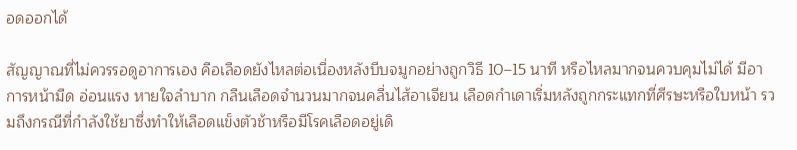อดออกได้

สัญญาณที่ไม่ควรรอดูอาการเอง คือเลือดยังไหลต่อเนื่องหลังบีบจมูกอย่างถูกวิธี 10–15 นาที หรือไหลมากจนควบคุมไม่ได้ มีอาการหน้ามืด อ่อนแรง หายใจลำบาก กลืนเลือดจำนวนมากจนคลื่นไส้อาเจียน เลือดกำเดาเริ่มหลังถูกกระแทกที่ศีรษะหรือใบหน้า รวมถึงกรณีที่กำลังใช้ยาซึ่งทำให้เลือดแข็งตัวช้าหรือมีโรคเลือดอยู่เดิ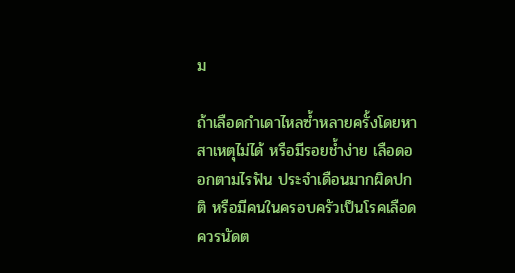ม

ถ้าเลือดกำเดาไหลซ้ำหลายครั้งโดยหาสาเหตุไม่ได้ หรือมีรอยช้ำง่าย เลือดออกตามไรฟัน ประจำเดือนมากผิดปกติ หรือมีคนในครอบครัวเป็นโรคเลือด ควรนัดต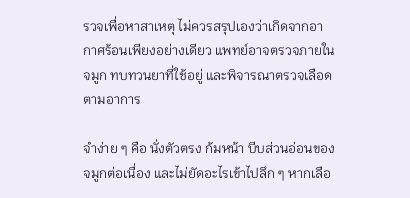รวจเพื่อหาสาเหตุ ไม่ควรสรุปเองว่าเกิดจากอากาศร้อนเพียงอย่างเดียว แพทย์อาจตรวจภายในจมูก ทบทวนยาที่ใช้อยู่ และพิจารณาตรวจเลือดตามอาการ

จำง่าย ๆ คือ นั่งตัวตรง ก้มหน้า บีบส่วนอ่อนของจมูกต่อเนื่อง และไม่ยัดอะไรเข้าไปลึก ๆ หากเลือ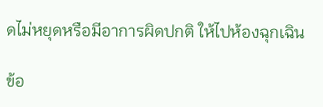ดไม่หยุดหรือมีอาการผิดปกติ ให้ไปห้องฉุกเฉิน

ข้อ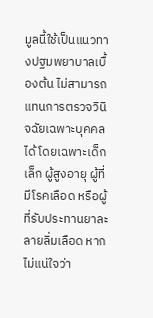มูลนี้ใช้เป็นแนวทางปฐมพยาบาลเบื้องต้น ไม่สามารถแทนการตรวจวินิจฉัยเฉพาะบุคคลได้ โดยเฉพาะเด็กเล็ก ผู้สูงอายุ ผู้ที่มีโรคเลือด หรือผู้ที่รับประทานยาละลายลิ่มเลือด หากไม่แน่ใจว่า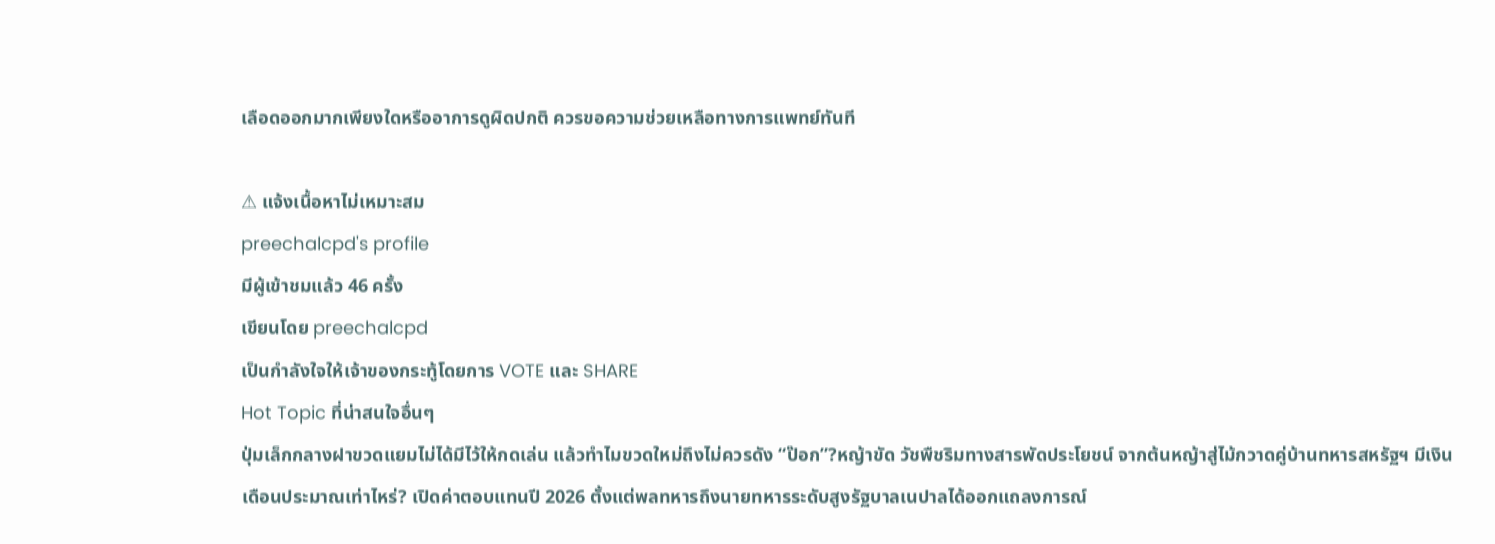เลือดออกมากเพียงใดหรืออาการดูผิดปกติ ควรขอความช่วยเหลือทางการแพทย์ทันที

⚠ แจ้งเนื้อหาไม่เหมาะสม
preechalcpd's profile
มีผู้เข้าชมแล้ว 46 ครั้ง
เขียนโดย preechalcpd
เป็นกำลังใจให้เจ้าของกระทู้โดยการ VOTE และ SHARE
Hot Topic ที่น่าสนใจอื่นๆ
ปุ่มเล็กกลางฝาขวดแยมไม่ได้มีไว้ให้กดเล่น แล้วทำไมขวดใหม่ถึงไม่ควรดัง “ป๊อก”?หญ้าขัด วัชพืชริมทางสารพัดประโยชน์ จากต้นหญ้าสู่ไม้กวาดคู่บ้านทหารสหรัฐฯ มีเงินเดือนประมาณเท่าไหร่? เปิดค่าตอบแทนปี 2026 ตั้งแต่พลทหารถึงนายทหารระดับสูงรัฐบาลเนปาลได้ออกแถลงการณ์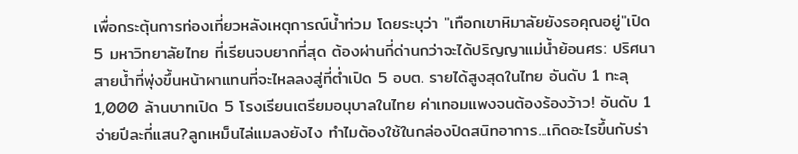เพื่อกระตุ้นการท่องเที่ยวหลังเหตุการณ์น้ำท่วม โดยระบุว่า "เทือกเขาหิมาลัยยังรอคุณอยู่"เปิด 5 มหาวิทยาลัยไทย ที่เรียนจบยากที่สุด ต้องผ่านกี่ด่านกว่าจะได้ปริญญาแม่น้ำย้อนศร: ปริศนาสายน้ำที่พุ่งขึ้นหน้าผาแทนที่จะไหลลงสู่ที่ต่ำเปิด 5 อบต. รายได้สูงสุดในไทย อันดับ 1 ทะลุ 1,000 ล้านบาทเปิด 5 โรงเรียนเตรียมอนุบาลในไทย ค่าเทอมแพงจนต้องร้องว้าว! อันดับ 1 จ่ายปีละกี่แสน?ลูกเหม็นไล่แมลงยังไง ทำไมต้องใช้ในกล่องปิดสนิทอาการ...เกิดอะไรขึ้นกับร่า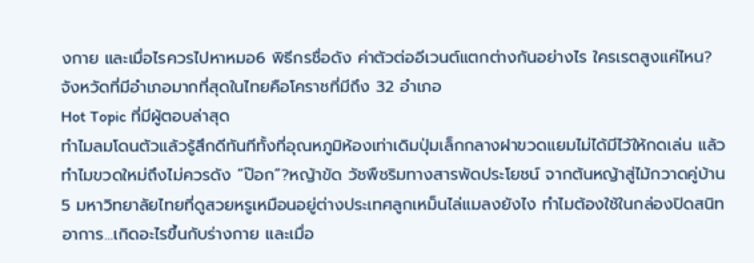งกาย และเมื่อไรควรไปหาหมอ6 พิธีกรชื่อดัง ค่าตัวต่ออีเวนต์แตกต่างกันอย่างไร ใครเรตสูงแค่ไหน?จังหวัดที่มีอำเภอมากที่สุดในไทยคือโคราชที่มีถึง 32 อำเภอ
Hot Topic ที่มีผู้ตอบล่าสุด
ทำไมลมโดนตัวแล้วรู้สึกดีทันทีทั้งที่อุณหภูมิห้องเท่าเดิมปุ่มเล็กกลางฝาขวดแยมไม่ได้มีไว้ให้กดเล่น แล้วทำไมขวดใหม่ถึงไม่ควรดัง “ป๊อก”?หญ้าขัด วัชพืชริมทางสารพัดประโยชน์ จากต้นหญ้าสู่ไม้กวาดคู่บ้าน5 มหาวิทยาลัยไทยที่ดูสวยหรูเหมือนอยู่ต่างประเทศลูกเหม็นไล่แมลงยังไง ทำไมต้องใช้ในกล่องปิดสนิทอาการ...เกิดอะไรขึ้นกับร่างกาย และเมื่อ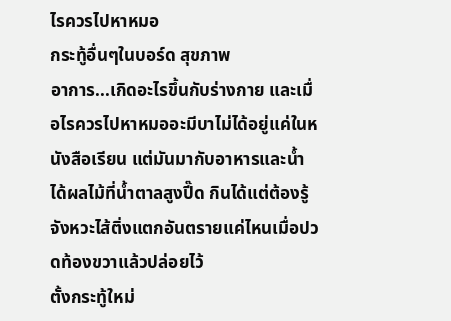ไรควรไปหาหมอ
กระทู้อื่นๆในบอร์ด สุขภาพ
อาการ...เกิดอะไรขึ้นกับร่างกาย และเมื่อไรควรไปหาหมออะมีบาไม่ได้อยู่แค่ในหนังสือเรียน แต่มันมากับอาหารและน้ำได้ผลไม้ที่น้ำตาลสูงปี๊ด กินได้แต่ต้องรู้จังหวะไส้ติ่งแตกอันตรายแค่ไหนเมื่อปวดท้องขวาแล้วปล่อยไว้
ตั้งกระทู้ใหม่